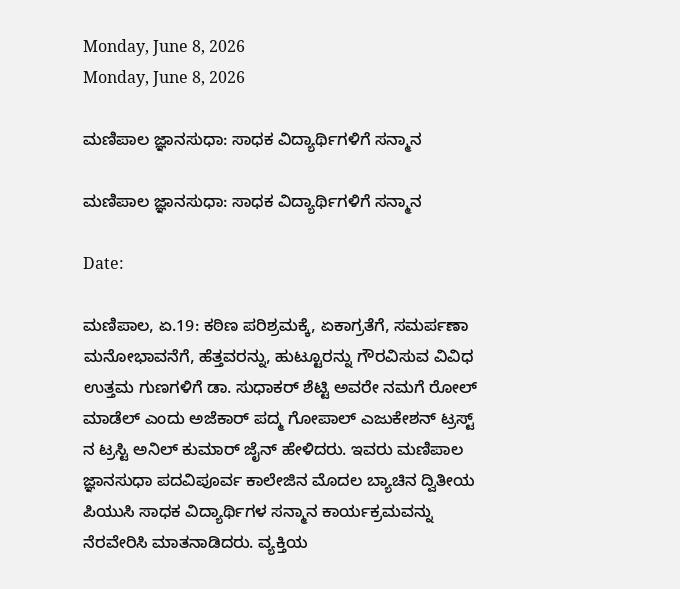Monday, June 8, 2026
Monday, June 8, 2026

ಮಣಿಪಾಲ ಜ್ಞಾನಸುಧಾ: ಸಾಧಕ ವಿದ್ಯಾರ್ಥಿಗಳಿಗೆ ಸನ್ಮಾನ

ಮಣಿಪಾಲ ಜ್ಞಾನಸುಧಾ: ಸಾಧಕ ವಿದ್ಯಾರ್ಥಿಗಳಿಗೆ ಸನ್ಮಾನ

Date:

ಮಣಿಪಾಲ, ಏ.19: ಕಠಿಣ ಪರಿಶ್ರಮಕ್ಕೆ, ಏಕಾಗ್ರತೆಗೆ, ಸಮರ್ಪಣಾ ಮನೋಭಾವನೆಗೆ, ಹೆತ್ತವರನ್ನು, ಹುಟ್ಟೂರನ್ನು ಗೌರವಿಸುವ ವಿವಿಧ ಉತ್ತಮ ಗುಣಗಳಿಗೆ ಡಾ. ಸುಧಾಕರ್ ಶೆಟ್ಟಿ ಅವರೇ ನಮಗೆ ರೋಲ್ ಮಾಡೆಲ್ ಎಂದು ಅಜೆಕಾರ್ ಪದ್ಮ ಗೋಪಾಲ್ ಎಜುಕೇಶನ್ ಟ್ರಸ್ಟ್ ನ ಟ್ರಸ್ಟಿ ಅನಿಲ್ ಕುಮಾರ್ ಜೈನ್ ಹೇಳಿದರು. ಇವರು ಮಣಿಪಾಲ ಜ್ಞಾನಸುಧಾ ಪದವಿಪೂರ್ವ ಕಾಲೇಜಿನ ಮೊದಲ ಬ್ಯಾಚಿನ ದ್ವಿತೀಯ ಪಿಯುಸಿ ಸಾಧಕ ವಿದ್ಯಾರ್ಥಿಗಳ ಸನ್ಮಾನ ಕಾರ್ಯಕ್ರಮವನ್ನು ನೆರವೇರಿಸಿ ಮಾತನಾಡಿದರು. ವ್ಯಕ್ತಿಯ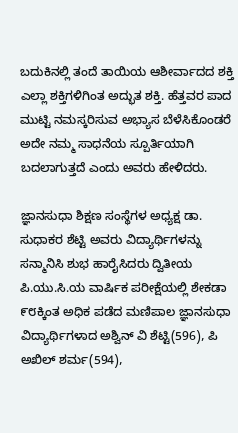ಬದುಕಿನಲ್ಲಿ ತಂದೆ ತಾಯಿಯ ಆಶೀರ್ವಾದದ ಶಕ್ತಿ ಎಲ್ಲಾ ಶಕ್ತಿಗಳಿಗಿಂತ ಅದ್ಭುತ ಶಕ್ತಿ. ಹೆತ್ತವರ ಪಾದ ಮುಟ್ಟಿ ನಮಸ್ಕರಿಸುವ ಅಭ್ಯಾಸ ಬೆಳೆಸಿಕೊಂಡರೆ ಅದೇ ನಮ್ಮ ಸಾಧನೆಯ ಸ್ಪೂರ್ತಿಯಾಗಿ ಬದಲಾಗುತ್ತದೆ ಎಂದು ಅವರು ಹೇಳಿದರು.

ಜ್ಞಾನಸುಧಾ ಶಿಕ್ಷಣ ಸಂಸ್ಥೆಗಳ ಅಧ್ಯಕ್ಷ ಡಾ. ಸುಧಾಕರ ಶೆಟ್ಟಿ ಅವರು ವಿದ್ಯಾರ್ಥಿಗಳನ್ನು ಸನ್ಮಾನಿಸಿ ಶುಭ ಹಾರೈಸಿದರು ದ್ವಿತೀಯ ಪಿ.ಯು.ಸಿ.ಯ ವಾರ್ಷಿಕ ಪರೀಕ್ಷೆಯಲ್ಲಿ ಶೇಕಡಾ ೯೮ಕ್ಕಿಂತ ಅಧಿಕ ಪಡೆದ ಮಣಿಪಾಲ ಜ್ಞಾನಸುಧಾ ವಿದ್ಯಾರ್ಥಿಗಳಾದ ಅಶ್ವಿನ್ ವಿ ಶೆಟ್ಟಿ(596), ಪಿ ಅಖಿಲ್ ಶರ್ಮ(594),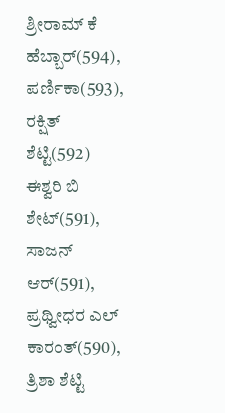ಶ್ರೀರಾಮ್ ಕೆ ಹೆಬ್ಬಾರ್(594), ಪರ್ಣಿಕಾ(593), ರಕ್ಷಿತ್ ಶೆಟ್ಟಿ(592) ಈಶ್ವರಿ ಬಿ ಶೇಟ್(591), ಸಾಜನ್ ಆರ್(591), ಪ್ರಥ್ವೀಧರ ಎಲ್ ಕಾರಂತ್(590), ತ್ರಿಶಾ ಶೆಟ್ಟಿ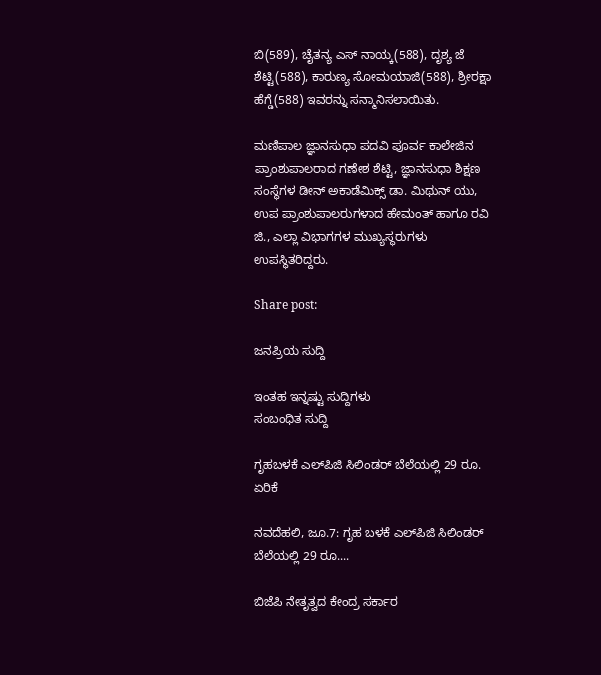ಬಿ(589), ಚೈತನ್ಯ ಎಸ್ ನಾಯ್ಕ(588), ದೃಶ್ಯ ಜೆ ಶೆಟ್ಟಿ(588), ಕಾರುಣ್ಯ ಸೋಮಯಾಜಿ(588), ಶ್ರೀರಕ್ಷಾ ಹೆಗ್ಡೆ(588) ಇವರನ್ನು ಸನ್ಮಾನಿಸಲಾಯಿತು.

ಮಣಿಪಾಲ ಜ್ಞಾನಸುಧಾ ಪದವಿ ಪೂರ್ವ ಕಾಲೇಜಿನ ಪ್ರಾಂಶುಪಾಲರಾದ ಗಣೇಶ ಶೆಟ್ಟಿ, ಜ್ಞಾನಸುಧಾ ಶಿಕ್ಷಣ ಸಂಸ್ಥೆಗಳ ಡೀನ್ ಅಕಾಡೆಮಿಕ್ಸ್ ಡಾ. ಮಿಥುನ್ ಯು, ಉಪ ಪ್ರಾಂಶುಪಾಲರುಗಳಾದ ಹೇಮಂತ್ ಹಾಗೂ ರವಿ ಜಿ., ಎಲ್ಲಾ ವಿಭಾಗಗಳ ಮುಖ್ಯಸ್ಥರುಗಳು ಉಪಸ್ಥಿತರಿದ್ದರು.

Share post:

ಜನಪ್ರಿಯ ಸುದ್ದಿ

ಇಂತಹ ಇನ್ನಷ್ಟು ಸುದ್ದಿಗಳು
ಸಂಬಂಧಿತ ಸುದ್ದಿ

ಗೃಹಬಳಕೆ ಎಲ್‌ಪಿಜಿ ಸಿಲಿಂಡರ್ ಬೆಲೆಯಲ್ಲಿ 29 ರೂ. ಏರಿಕೆ

ನವದೆಹಲಿ, ಜೂ.7: ಗೃಹ ಬಳಕೆ ಎಲ್‌ಪಿಜಿ ಸಿಲಿಂಡರ್ ಬೆಲೆಯಲ್ಲಿ 29 ರೂ....

ಬಿಜೆಪಿ ನೇತೃತ್ವದ ಕೇಂದ್ರ ಸರ್ಕಾರ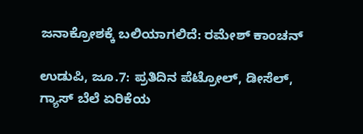ಜನಾಕ್ರೋಶಕ್ಕೆ ಬಲಿಯಾಗಲಿದೆ: ರಮೇಶ್ ಕಾಂಚನ್

ಉಡುಪಿ, ಜೂ.7: ಪ್ರತಿದಿನ ಪೆಟ್ರೋಲ್, ಡೀಸೆಲ್, ಗ್ಯಾಸ್ ಬೆಲೆ ಏರಿಕೆಯ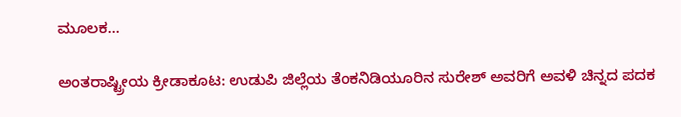ಮೂಲಕ...

ಅಂತರಾಷ್ಟ್ರೀಯ ಕ್ರೀಡಾಕೂಟ: ಉಡುಪಿ ಜಿಲ್ಲೆಯ ತೆಂಕನಿಡಿಯೂರಿನ ಸುರೇಶ್ ಅವರಿಗೆ ಅವಳಿ ಚಿನ್ನದ ಪದಕ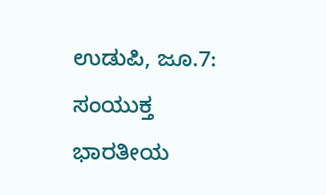ಉಡುಪಿ, ಜೂ.7: ಸಂಯುಕ್ತ ಭಾರತೀಯ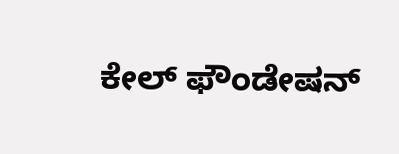ಕೇಲ್ ಫೌಂಡೇಷನ್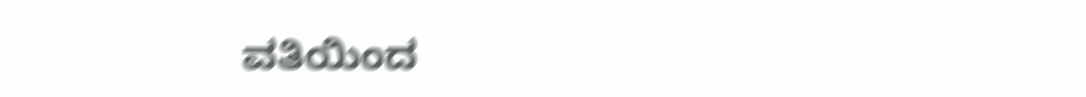ವತಿಯಿಂದ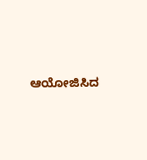ಆಯೋಜಿಸಿದ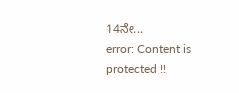14ನೇ...
error: Content is protected !!